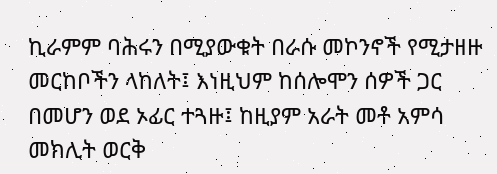ኪራምም ባሕሩን በሚያውቁት በራሱ መኮንኖች የሚታዘዙ መርከቦችን ላከለት፤ እነዚህም ከሰሎሞን ሰዎች ጋር በመሆን ወደ ኦፊር ተጓዙ፤ ከዚያም አራት መቶ አምሳ መክሊት ወርቅ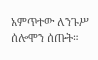አምጥተው ለንጉሥ ሰሎሞን ሰጡት።